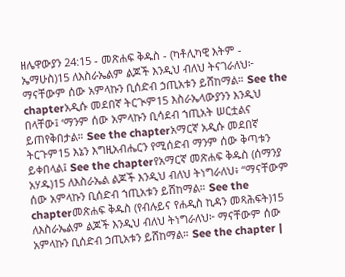ዘሌዋውያን 24:15 - መጽሐፍ ቅዱስ - (ካቶሊካዊ እትም - ኤማሁስ)15 ለእስራኤልም ልጆች እንዲህ ብለህ ትናገራለህ፦ ማናቸውም ሰው አምላኩን ቢሰድብ ኃጢአቱን ይሸከማል። See the chapterአዲሱ መደበኛ ትርጒም15 እስራኤላውያንን እንዲህ በላቸው፤ ‘ማንም ሰው አምላኩን ቢሳደብ ኀጢአት ሠርቷልና ይጠየቅበታል። See the chapterአማርኛ አዲሱ መደበኛ ትርጉም15 እኔን እግዚአብሔርን የሚሰድብ ማንም ሰው ቅጣቱን ይቀበላል፤ See the chapterየአማርኛ መጽሐፍ ቅዱስ (ሰማንያ አሃዱ)15 ለእስራኤል ልጆች እንዲህ ብለህ ትነግራለህ፥ “ማናቸውም ሰው አምላኩን ቢሰድብ ኀጢአቱን ይሸከማል። See the chapterመጽሐፍ ቅዱስ (የብሉይና የሐዲስ ኪዳን መጻሕፍት)15 ለእስራኤልም ልጆች እንዲህ ብለህ ትነግራለህ፦ ማናቸውም ሰው አምላኩን ቢሰድብ ኃጢአቱን ይሸከማል። See the chapter |